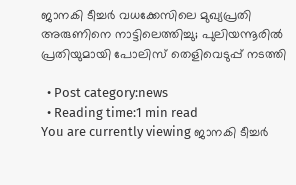ജാനകി ടീച്ചര്‍ വധക്കേസിലെ മുഖ്യപ്രതി അരുണിനെ നാട്ടിലെത്തിച്ചു; പുലിയന്നൂരില്‍ പ്രതിയുമായി പോലിസ് തെളിവെടുപ്പ് നടത്തി

  • Post category:news
  • Reading time:1 min read
You are currently viewing ജാനകി ടീച്ചര്‍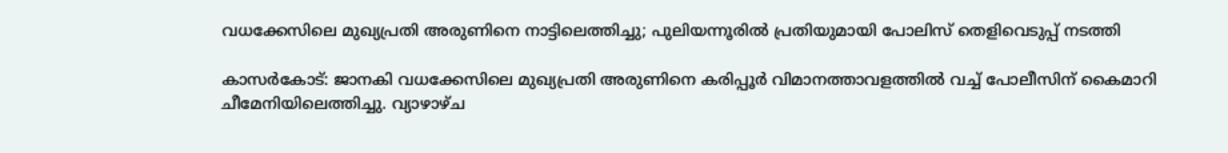വധക്കേസിലെ മുഖ്യപ്രതി അരുണിനെ നാട്ടിലെത്തിച്ചു; പുലിയന്നൂരില്‍ പ്രതിയുമായി പോലിസ് തെളിവെടുപ്പ് നടത്തി

കാസര്‍കോട്: ജാനകി വധക്കേസിലെ മുഖ്യപ്രതി അരുണിനെ കരിപ്പൂര്‍ വിമാനത്താവളത്തില്‍ വച്ച് പോലീസിന് കൈമാറി ചീമേനിയിലെത്തിച്ചു. വ്യാഴാഴ്ച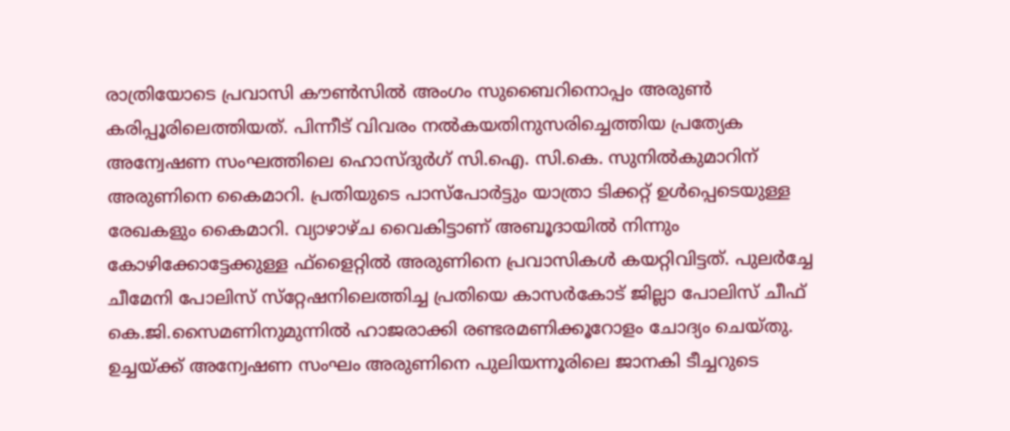രാത്രിയോടെ പ്രവാസി കൗണ്‍സില്‍ അംഗം സുബൈറിനൊപ്പം അരുണ്‍ കരിപ്പൂരിലെത്തിയത്. പിന്നീട് വിവരം നല്‍കയതിനുസരിച്ചെത്തിയ പ്രത്യേക അന്വേഷണ സംഘത്തിലെ ഹൊസ്ദുര്‍ഗ് സി.ഐ. സി.കെ. സുനില്‍കുമാറിന് അരുണിനെ കൈമാറി. പ്രതിയുടെ പാസ്‌പോര്‍ട്ടും യാത്രാ ടിക്കറ്റ് ഉള്‍പ്പെടെയുള്ള രേഖകളും കൈമാറി. വ്യാഴാഴ്ച വൈകിട്ടാണ് അബൂദായില്‍ നിന്നും കോഴിക്കോട്ടേക്കുള്ള ഫ്‌ളൈറ്റില്‍ അരുണിനെ പ്രവാസികള്‍ കയറ്റിവിട്ടത്. പുലര്‍ച്ചേ ചീമേനി പോലിസ് സ്‌റ്റേഷനിലെത്തിച്ച പ്രതിയെ കാസര്‍കോട് ജില്ലാ പോലിസ് ചീഫ് കെ.ജി.സൈമണിനുമുന്നില്‍ ഹാജരാക്കി രണ്ടരമണിക്കൂറോളം ചോദ്യം ചെയ്തു. ഉച്ചയ്ക്ക് അന്വേഷണ സംഘം അരുണിനെ പുലിയന്നൂരിലെ ജാനകി ടീച്ചറുടെ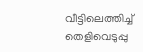വീട്ടിലെത്തിച്ച് തെളിവെടുപ്പു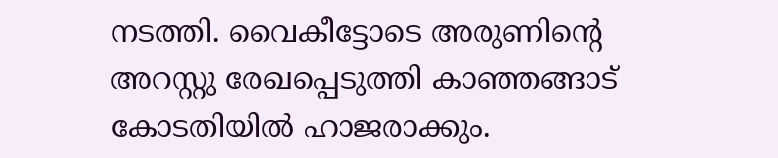നടത്തി. വൈകീട്ടോടെ അരുണിന്റെ അറസ്റ്റു രേഖപ്പെടുത്തി കാഞ്ഞങ്ങാട് കോടതിയില്‍ ഹാജരാക്കും.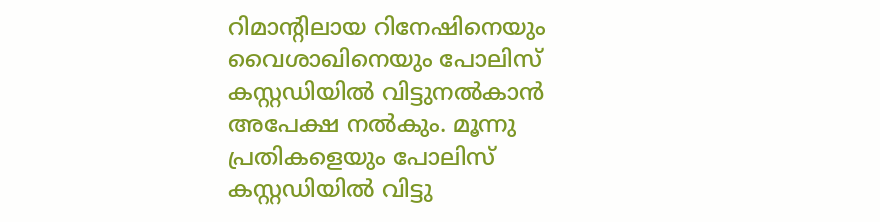റിമാന്റിലായ റിനേഷിനെയും വൈശാഖിനെയും പോലിസ് കസ്റ്റഡിയില്‍ വിട്ടുനല്‍കാന്‍ അപേക്ഷ നല്‍കും. മൂന്നു പ്രതികളെയും പോലിസ് കസ്റ്റഡിയില്‍ വിട്ടു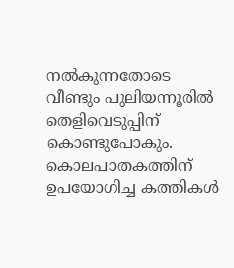നല്‍കുന്നതോടെ വീണ്ടും പുലിയന്നൂരില്‍ തെളിവെടുപ്പിന് കൊണ്ടുപോകും. കൊലപാതകത്തിന് ഉപയോഗിച്ച കത്തികള്‍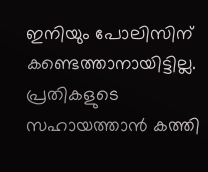ഇനിയും പോലിസിന് കണ്ടെത്താനായിട്ടില്ല. പ്രതികളുടെ സഹായത്താന്‍ കത്തി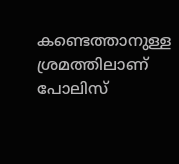കണ്ടെത്താനുള്ള ശ്രമത്തിലാണ് പോലിസ്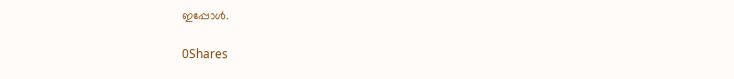ഇപ്പോള്‍.

0Shares